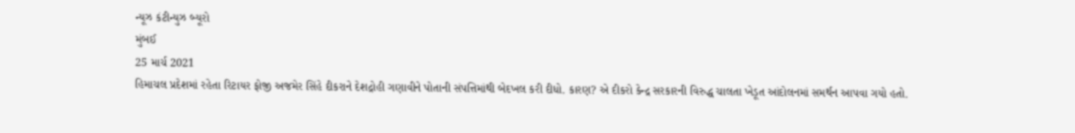ન્યૂઝ કંટીન્યુઝ બ્યૂરો
મુંબઈ
25 માર્ચ 2021
હિમાચલ પ્રદેશમાં રહેતા રિટાયર ફોજી અજમેર સિંહે દીકરાને દેશદ્રોહી ગણાવીને પોતાની સંપત્તિમાંથી બેદખલ કરી દીધો. કારણ? એ દીકરો કેન્દ્ર સરકારની વિરુદ્ધ ચાલતા ખેડૂત આંદોલનમાં સમર્થન આપવા ગયો હતો.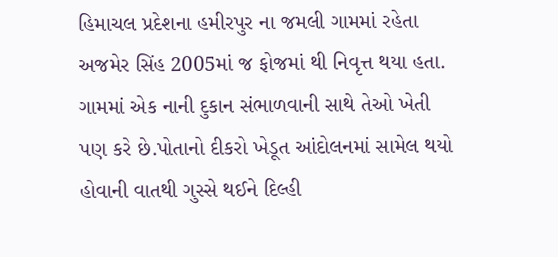હિમાચલ પ્રદેશના હમીરપુર ના જમલી ગામમાં રહેતા અજમેર સિંહ 2005માં જ ફોજમાં થી નિવૃત્ત થયા હતા. ગામમાં એક નાની દુકાન સંભાળવાની સાથે તેઓ ખેતી પણ કરે છે.પોતાનો દીકરો ખેડૂત આંદોલનમાં સામેલ થયો હોવાની વાતથી ગુસ્સે થઈને દિલ્હી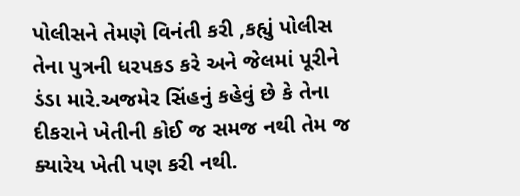પોલીસને તેમણે વિનંતી કરી ,કહ્યું પોલીસ તેના પુત્રની ધરપકડ કરે અને જેલમાં પૂરીને ડંડા મારે.અજમેર સિંહનું કહેવું છે કે તેના દીકરાને ખેતીની કોઈ જ સમજ નથી તેમ જ ક્યારેય ખેતી પણ કરી નથી.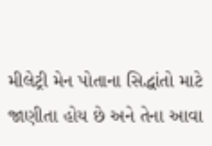મીલેટ્રી મેન પોતાના સિદ્ધાંતો માટે જાણીતા હોય છે અને તેના આવા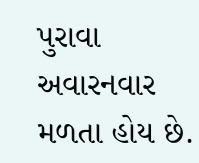પુરાવા અવારનવાર મળતા હોય છે.